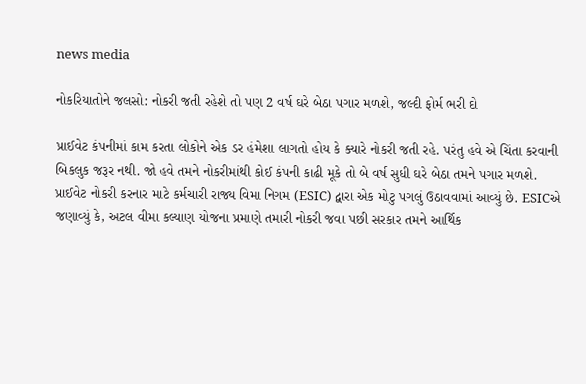news media

નોકરિયાતોને જલસો: નોકરી જતી રહેશે તો પણ 2 વર્ષ ઘરે બેઠા પગાર મળશે, જલ્દી ફોર્મ ભરી દો

પ્રાઈવેટ કંપનીમાં કામ કરતા લોકોને એક ડર હંમેશા લાગતો હોય કે ક્યારે નોકરી જતી રહે. પરંતુ હવે એ ચિંતા કરવાની બિકલુક જરૂર નથી. જો હવે તમને નોકરીમાંથી કોઈ કંપની કાઢી મૂકે તો બે વર્ષ સુધી ઘરે બેઠા તમને પગાર મળશે. પ્રાઈવેટ નોકરી કરનાર માટે કર્મચારી રાજ્ય વિમા નિગમ (ESIC) દ્વારા એક મોટુ પગલું ઉઠાવવામાં આવ્યું છે. ESICએ જણાવ્યું કે, અટલ વીમા કલ્યાણ યોજના પ્રમાણે તમારી નોકરી જવા પછી સરકાર તમને આર્થિક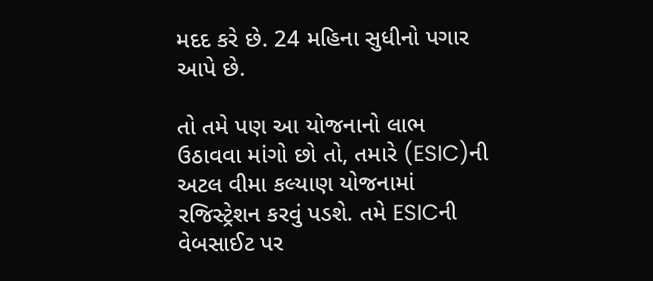મદદ કરે છે. 24 મહિના સુધીનો પગાર આપે છે.

તો તમે પણ આ યોજનાનો લાભ ઉઠાવવા માંગો છો તો, તમારે (ESIC)ની અટલ વીમા કલ્યાણ યોજનામાં રજિસ્ટ્રેશન કરવું પડશે. તમે ESICની વેબસાઈટ પર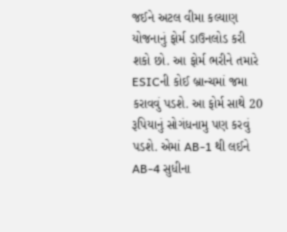જઈને અટલ વીમા કલ્યાણ યોજનાનું ફોર્મ ડાઉનલોડ કરી શકો છો. આ ફોર્મ ભરીને તમારે ESICની કોઈ બ્રાન્ચમાં જમા કરાવવું પડશે. આ ફોર્મ સાથે 20 રૂપિયાનું સોગંધનામુ પણ કરવું પડશે. એમાં AB-1 થી લઈને AB-4 સુધીના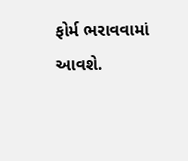ફોર્મ ભરાવવામાં આવશે.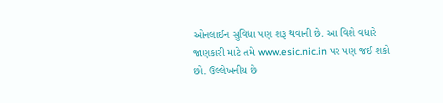ઓનલાઈન સુવિધા પણ શરૂ થવાની છે. આ વિશે વધારે જાણકારી માટે તમે www.esic.nic.in પર પણ જઈ શકો છો. ઉલ્લેખનીય છે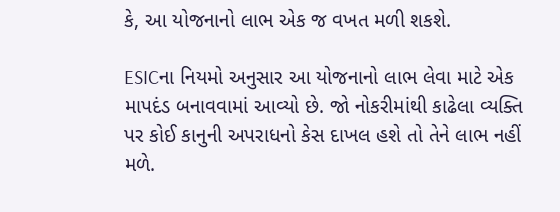કે, આ યોજનાનો લાભ એક જ વખત મળી શકશે.

ESICના નિયમો અનુસાર આ યોજનાનો લાભ લેવા માટે એક માપદંડ બનાવવામાં આવ્યો છે. જો નોકરીમાંથી કાઢેલા વ્યક્તિ પર કોઈ કાનુની અપરાધનો કેસ દાખલ હશે તો તેને લાભ નહીં મળે.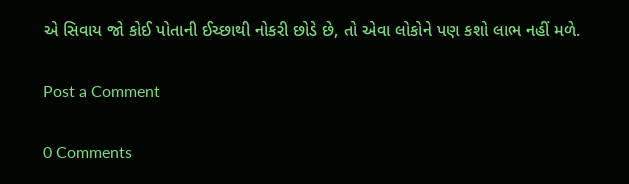એ સિવાય જો કોઈ પોતાની ઈચ્છાથી નોકરી છોડે છે, તો એવા લોકોને પણ કશો લાભ નહીં મળે.

Post a Comment

0 Comments